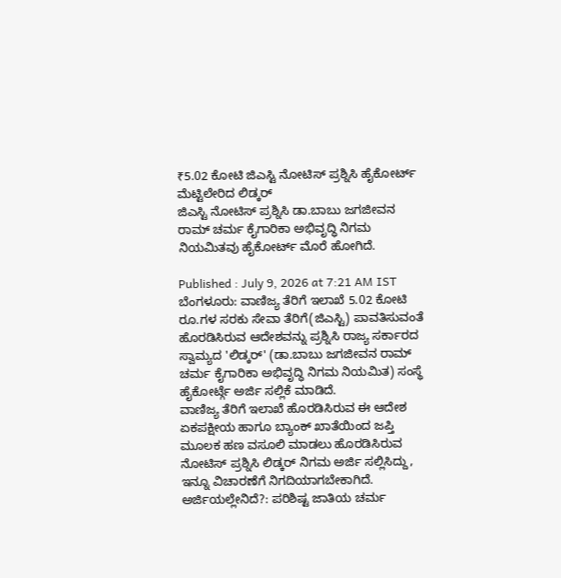₹5.02 ಕೋಟಿ ಜಿಎಸ್ಟಿ ನೋಟಿಸ್ ಪ್ರಶ್ನಿಸಿ ಹೈಕೋರ್ಟ್ ಮೆಟ್ಟಿಲೇರಿದ ಲಿಡ್ಕರ್
ಜಿಎಸ್ಟಿ ನೋಟಿಸ್ ಪ್ರಶ್ನಿಸಿ ಡಾ.ಬಾಬು ಜಗಜೀವನ ರಾಮ್ ಚರ್ಮ ಕೈಗಾರಿಕಾ ಅಭಿವೃದ್ಧಿ ನಿಗಮ ನಿಯಮಿತವು ಹೈಕೋರ್ಟ್ ಮೊರೆ ಹೋಗಿದೆ.

Published : July 9, 2026 at 7:21 AM IST
ಬೆಂಗಳೂರು: ವಾಣಿಜ್ಯ ತೆರಿಗೆ ಇಲಾಖೆ 5.02 ಕೋಟಿ ರೂ.ಗಳ ಸರಕು ಸೇವಾ ತೆರಿಗೆ(ಜಿಎಸ್ಟಿ) ಪಾವತಿಸುವಂತೆ ಹೊರಡಿಸಿರುವ ಆದೇಶವನ್ನು ಪ್ರಶ್ನಿಸಿ ರಾಜ್ಯ ಸರ್ಕಾರದ ಸ್ವಾಮ್ಯದ 'ಲಿಡ್ಕರ್' (ಡಾ.ಬಾಬು ಜಗಜೀವನ ರಾಮ್ ಚರ್ಮ ಕೈಗಾರಿಕಾ ಅಭಿವೃದ್ಧಿ ನಿಗಮ ನಿಯಮಿತ) ಸಂಸ್ಥೆ ಹೈಕೋರ್ಟ್ಗೆ ಅರ್ಜಿ ಸಲ್ಲಿಕೆ ಮಾಡಿದೆ.
ವಾಣಿಜ್ಯ ತೆರಿಗೆ ಇಲಾಖೆ ಹೊರಡಿಸಿರುವ ಈ ಆದೇಶ ಏಕಪಕ್ಷೀಯ ಹಾಗೂ ಬ್ಯಾಂಕ್ ಖಾತೆಯಿಂದ ಜಪ್ತಿ ಮೂಲಕ ಹಣ ವಸೂಲಿ ಮಾಡಲು ಹೊರಡಿಸಿರುವ ನೋಟಿಸ್ ಪ್ರಶ್ನಿಸಿ ಲಿಡ್ಕರ್ ನಿಗಮ ಅರ್ಜಿ ಸಲ್ಲಿಸಿದ್ದು, ಇನ್ನೂ ವಿಚಾರಣೆಗೆ ನಿಗದಿಯಾಗಬೇಕಾಗಿದೆ.
ಅರ್ಜಿಯಲ್ಲೇನಿದೆ?: ಪರಿಶಿಷ್ಟ ಜಾತಿಯ ಚರ್ಮ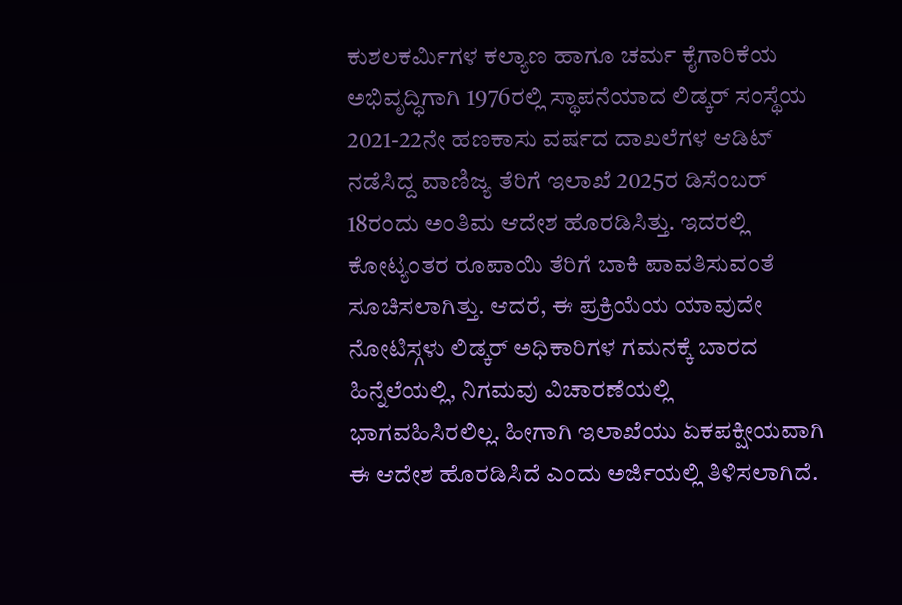ಕುಶಲಕರ್ಮಿಗಳ ಕಲ್ಯಾಣ ಹಾಗೂ ಚರ್ಮ ಕೈಗಾರಿಕೆಯ ಅಭಿವೃದ್ಧಿಗಾಗಿ 1976ರಲ್ಲಿ ಸ್ಥಾಪನೆಯಾದ ಲಿಡ್ಕರ್ ಸಂಸ್ಥೆಯ 2021-22ನೇ ಹಣಕಾಸು ವರ್ಷದ ದಾಖಲೆಗಳ ಆಡಿಟ್ ನಡೆಸಿದ್ದ ವಾಣಿಜ್ಯ ತೆರಿಗೆ ಇಲಾಖೆ 2025ರ ಡಿಸೆಂಬರ್ 18ರಂದು ಅಂತಿಮ ಆದೇಶ ಹೊರಡಿಸಿತ್ತು. ಇದರಲ್ಲಿ ಕೋಟ್ಯಂತರ ರೂಪಾಯಿ ತೆರಿಗೆ ಬಾಕಿ ಪಾವತಿಸುವಂತೆ ಸೂಚಿಸಲಾಗಿತ್ತು. ಆದರೆ, ಈ ಪ್ರಕ್ರಿಯೆಯ ಯಾವುದೇ ನೋಟಿಸ್ಗಳು ಲಿಡ್ಕರ್ ಅಧಿಕಾರಿಗಳ ಗಮನಕ್ಕೆ ಬಾರದ ಹಿನ್ನೆಲೆಯಲ್ಲಿ, ನಿಗಮವು ವಿಚಾರಣೆಯಲ್ಲಿ ಭಾಗವಹಿಸಿರಲಿಲ್ಲ. ಹೀಗಾಗಿ ಇಲಾಖೆಯು ಏಕಪಕ್ಷೀಯವಾಗಿ ಈ ಆದೇಶ ಹೊರಡಿಸಿದೆ ಎಂದು ಅರ್ಜಿಯಲ್ಲಿ ತಿಳಿಸಲಾಗಿದೆ.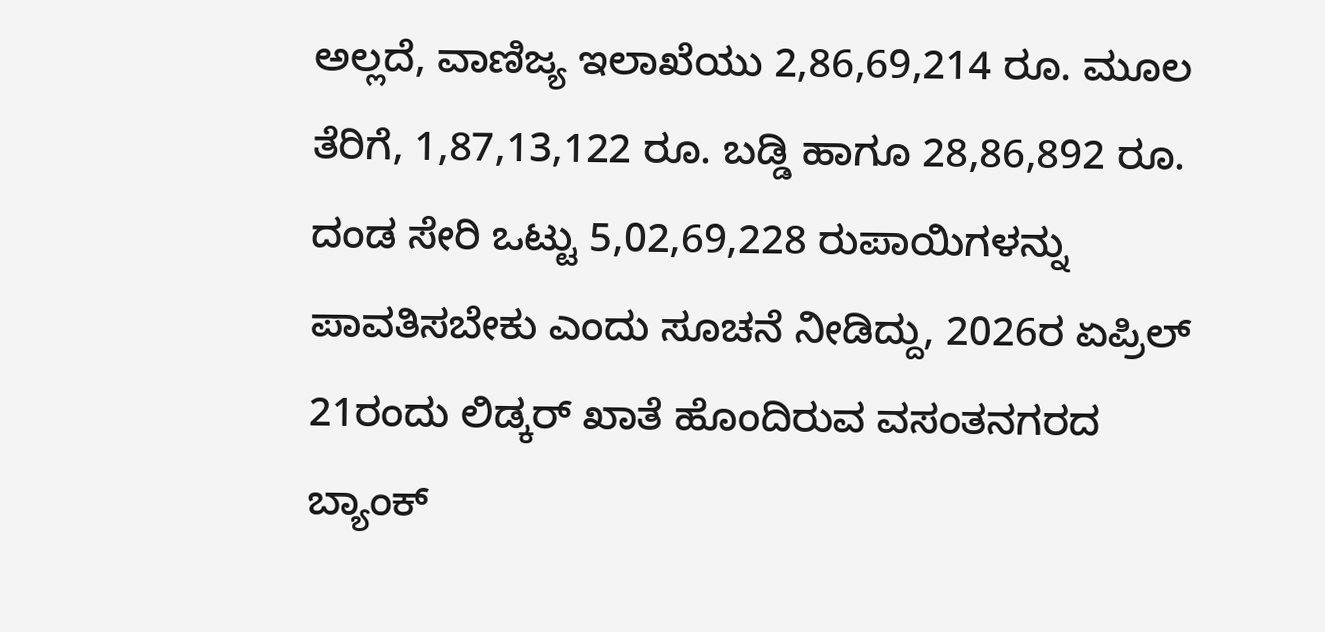ಅಲ್ಲದೆ, ವಾಣಿಜ್ಯ ಇಲಾಖೆಯು 2,86,69,214 ರೂ. ಮೂಲ ತೆರಿಗೆ, 1,87,13,122 ರೂ. ಬಡ್ಡಿ ಹಾಗೂ 28,86,892 ರೂ. ದಂಡ ಸೇರಿ ಒಟ್ಟು 5,02,69,228 ರುಪಾಯಿಗಳನ್ನು ಪಾವತಿಸಬೇಕು ಎಂದು ಸೂಚನೆ ನೀಡಿದ್ದು, 2026ರ ಏಪ್ರಿಲ್ 21ರಂದು ಲಿಡ್ಕರ್ ಖಾತೆ ಹೊಂದಿರುವ ವಸಂತನಗರದ ಬ್ಯಾಂಕ್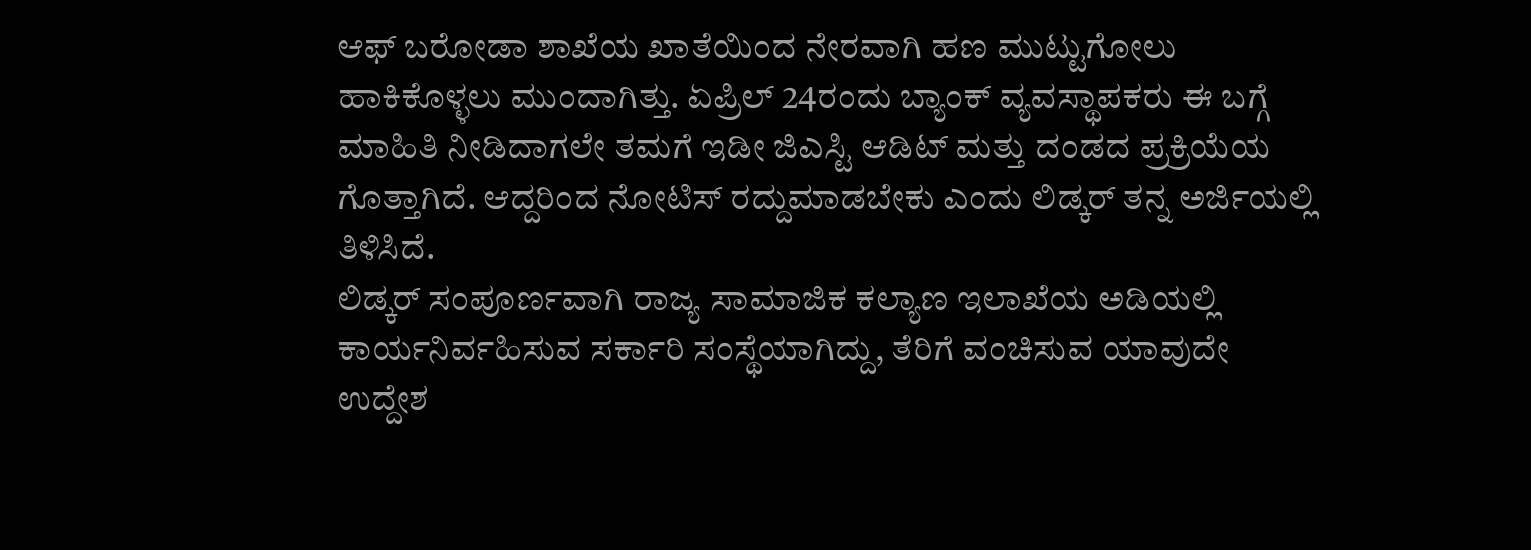ಆಫ್ ಬರೋಡಾ ಶಾಖೆಯ ಖಾತೆಯಿಂದ ನೇರವಾಗಿ ಹಣ ಮುಟ್ಟುಗೋಲು ಹಾಕಿಕೊಳ್ಳಲು ಮುಂದಾಗಿತ್ತು. ಏಪ್ರಿಲ್ 24ರಂದು ಬ್ಯಾಂಕ್ ವ್ಯವಸ್ಥಾಪಕರು ಈ ಬಗ್ಗೆ ಮಾಹಿತಿ ನೀಡಿದಾಗಲೇ ತಮಗೆ ಇಡೀ ಜಿಎಸ್ಟಿ ಆಡಿಟ್ ಮತ್ತು ದಂಡದ ಪ್ರಕ್ರಿಯೆಯ ಗೊತ್ತಾಗಿದೆ. ಆದ್ದರಿಂದ ನೋಟಿಸ್ ರದ್ದುಮಾಡಬೇಕು ಎಂದು ಲಿಡ್ಕರ್ ತನ್ನ ಅರ್ಜಿಯಲ್ಲಿ ತಿಳಿಸಿದೆ.
ಲಿಡ್ಕರ್ ಸಂಪೂರ್ಣವಾಗಿ ರಾಜ್ಯ ಸಾಮಾಜಿಕ ಕಲ್ಯಾಣ ಇಲಾಖೆಯ ಅಡಿಯಲ್ಲಿ ಕಾರ್ಯನಿರ್ವಹಿಸುವ ಸರ್ಕಾರಿ ಸಂಸ್ಥೆಯಾಗಿದ್ದು, ತೆರಿಗೆ ವಂಚಿಸುವ ಯಾವುದೇ ಉದ್ದೇಶ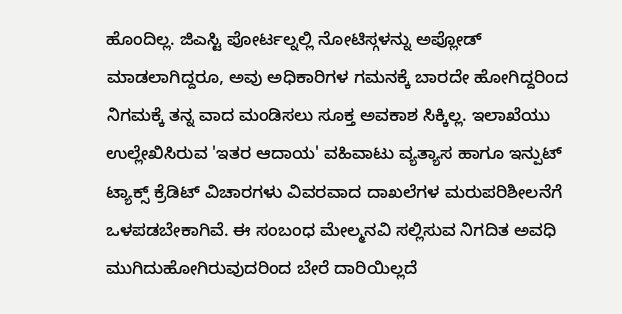ಹೊಂದಿಲ್ಲ. ಜಿಎಸ್ಟಿ ಪೋರ್ಟಲ್ನಲ್ಲಿ ನೋಟಿಸ್ಗಳನ್ನು ಅಪ್ಲೋಡ್ ಮಾಡಲಾಗಿದ್ದರೂ, ಅವು ಅಧಿಕಾರಿಗಳ ಗಮನಕ್ಕೆ ಬಾರದೇ ಹೋಗಿದ್ದರಿಂದ ನಿಗಮಕ್ಕೆ ತನ್ನ ವಾದ ಮಂಡಿಸಲು ಸೂಕ್ತ ಅವಕಾಶ ಸಿಕ್ಕಿಲ್ಲ. ಇಲಾಖೆಯು ಉಲ್ಲೇಖಿಸಿರುವ 'ಇತರ ಆದಾಯ' ವಹಿವಾಟು ವ್ಯತ್ಯಾಸ ಹಾಗೂ ಇನ್ಪುಟ್ ಟ್ಯಾಕ್ಸ್ ಕ್ರೆಡಿಟ್ ವಿಚಾರಗಳು ವಿವರವಾದ ದಾಖಲೆಗಳ ಮರುಪರಿಶೀಲನೆಗೆ ಒಳಪಡಬೇಕಾಗಿವೆ. ಈ ಸಂಬಂಧ ಮೇಲ್ಮನವಿ ಸಲ್ಲಿಸುವ ನಿಗದಿತ ಅವಧಿ ಮುಗಿದುಹೋಗಿರುವುದರಿಂದ ಬೇರೆ ದಾರಿಯಿಲ್ಲದೆ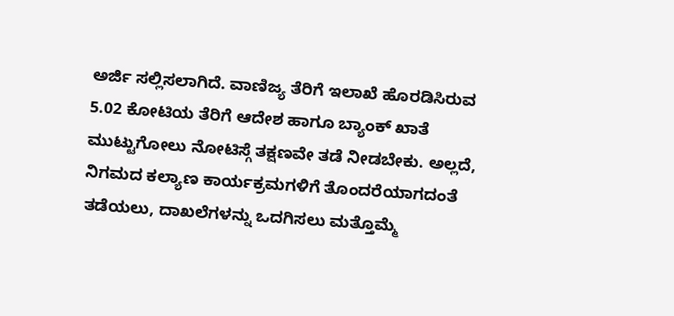ಅರ್ಜಿ ಸಲ್ಲಿಸಲಾಗಿದೆ. ವಾಣಿಜ್ಯ ತೆರಿಗೆ ಇಲಾಖೆ ಹೊರಡಿಸಿರುವ 5.02 ಕೋಟಿಯ ತೆರಿಗೆ ಆದೇಶ ಹಾಗೂ ಬ್ಯಾಂಕ್ ಖಾತೆ ಮುಟ್ಟುಗೋಲು ನೋಟಿಸ್ಗೆ ತಕ್ಷಣವೇ ತಡೆ ನೀಡಬೇಕು. ಅಲ್ಲದೆ, ನಿಗಮದ ಕಲ್ಯಾಣ ಕಾರ್ಯಕ್ರಮಗಳಿಗೆ ತೊಂದರೆಯಾಗದಂತೆ ತಡೆಯಲು, ದಾಖಲೆಗಳನ್ನು ಒದಗಿಸಲು ಮತ್ತೊಮ್ಮೆ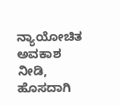ನ್ಯಾಯೋಚಿತ ಅವಕಾಶ ನೀಡಿ, ಹೊಸದಾಗಿ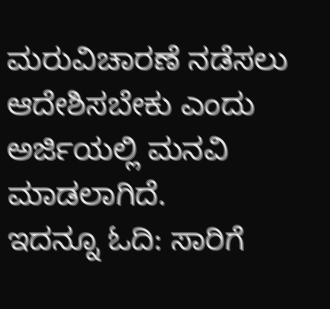ಮರುವಿಚಾರಣೆ ನಡೆಸಲು ಆದೇಶಿಸಬೇಕು ಎಂದು ಅರ್ಜಿಯಲ್ಲಿ ಮನವಿ ಮಾಡಲಾಗಿದೆ.
ಇದನ್ನೂ ಓದಿ: ಸಾರಿಗೆ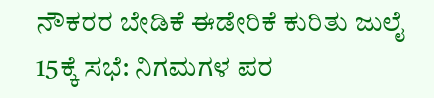ನೌಕರರ ಬೇಡಿಕೆ ಈಡೇರಿಕೆ ಕುರಿತು ಜುಲೈ 15ಕ್ಕೆ ಸಭೆ: ನಿಗಮಗಳ ಪರ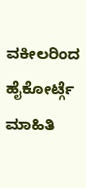ವಕೀಲರಿಂದ ಹೈಕೋರ್ಟ್ಗೆ ಮಾಹಿತಿ